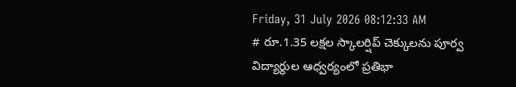Friday, 31 July 2026 08:12:33 AM
# రూ.1.35 లక్షల స్కాలర్షిప్ చెక్కులను పూర్వ విద్యార్థుల ఆధ్వర్యంలో ప్రతిభా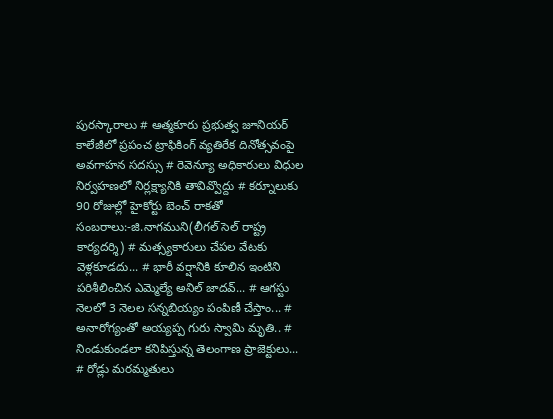పురస్కారాలు # ఆత్మకూరు ప్రభుత్వ జూనియర్ కాలేజీలో ప్రపంచ ట్రాఫికింగ్ వ్యతిరేక దినోత్సవంపై అవగాహన సదస్సు # రెవెన్యూ అధికారులు విధుల నిర్వహణలో నిర్లక్ష్యానికి తావివ్వొద్దు # కర్నూలుకు 90 రోజుల్లో హైకోర్టు బెంచ్ రాకతో సంబరాలు:-జి.నాగముని(లీగల్ సెల్ రాష్ట్ర కార్యదర్శి) # మత్స్యకారులు చేపల వేటకు వెళ్లకూడదు... # భారీ వర్షానికి కూలిన ఇంటిని పరిశీలించిన ఎమ్మెల్యే అనిల్ జాదవ్... # ఆగస్టు నెలలో 3 నెలల సన్నబియ్యం పంపిణీ చేస్తాం... # అనారోగ్యంతో అయ్యప్ప గురు స్వామి మృతి.. # నిండుకుండలా కనిపిస్తున్న తెలంగాణ ప్రాజెక్టులు... # రోడ్లు మరమ్మతులు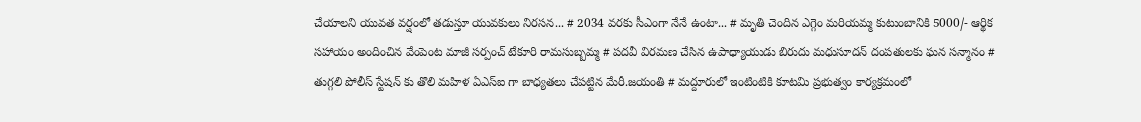చేయాలని యువత వర్షంలో తడుస్తూ యువకులు నిరసన... # 2034 వరకు సీఎంగా నేనే ఉంటా... # మృతి చెందిన ఎగ్గెం మరియమ్మ కుటుంబానికి 5000/- ఆర్థిక సహాయం అందించిన వేంపెంట మాజీ సర్పంచ్ టేకూరి రామసుబ్బమ్మ # పదవీ విరమణ చేసిన ఉపాధ్యాయుడు బిరుదు మధుసూదన్ దంపతులకు ఘన సన్మానం # తుగ్గలి పోలీస్ స్టేషన్ కు తొలి మహిళ ఏఎస్ఐ గా బాధ్యతలు చేపట్టిన మేరీ.జయంతి # మద్దూరులో ఇంటింటికి కూటమి ప్రభుత్వం కార్యక్రమంలో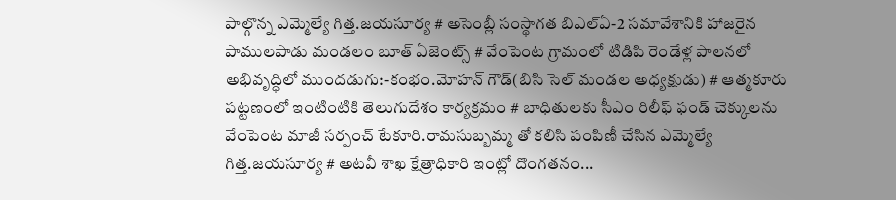పాల్గొన్న ఎమ్మెల్యే గిత్త.జయసూర్య # అసెంబ్లీ సంస్థాగత బిఎల్ఏ-2 సమావేశానికి హాజరైన పాములపాడు మండలం బూత్ ఏజెంట్స్ # వేంపెంట గ్రామంలో టిడిపి రెండేళ్ల పాలనలో అభివృద్ధిలో ముందడుగు:-కంభం.మోహన్ గౌడ్(బిసి సెల్ మండల అధ్యక్షుడు) # ఆత్మకూరు పట్టణంలో ఇంటింటికి తెలుగుదేశం కార్యక్రమం # బాధితులకు సీఎం రిలీఫ్ ఫండ్ చెక్కులను వేంపెంట మాజీ సర్పంచ్ టేకూరి.రామసుబ్బమ్మ తో కలిసి పంపిణీ చేసిన ఎమ్మెల్యే గిత్త.జయసూర్య # అటవీ శాఖ క్షేత్రాధికారి ఇంట్లో దొంగతనం...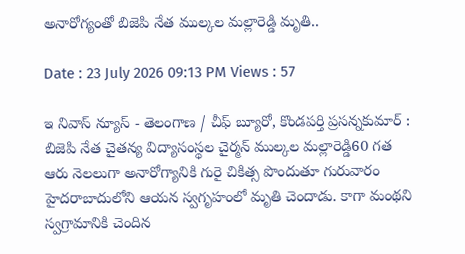అనారోగ్యంతో బిజెపి నేత ముల్కల మల్లారెడ్డి మృతి..

Date : 23 July 2026 09:13 PM Views : 57

ఇ నివాస్ న్యూస్ - తెలంగాణ / చీఫ్ బ్యూరో, కొండపర్తి ప్రసన్నకుమార్ : బిజెపి నేత చైతన్య విద్యాసంస్థల చైర్మన్ ముల్కల మల్లారెడ్డి60 గత ఆరు నెలలుగా అనారోగ్యానికి గురై చికిత్స పొందుతూ గురువారం హైదరాబాదులోని ఆయన స్వగృహంలో మృతి చెందాడు. కాగా మంథని స్వగ్రామానికి చెందిన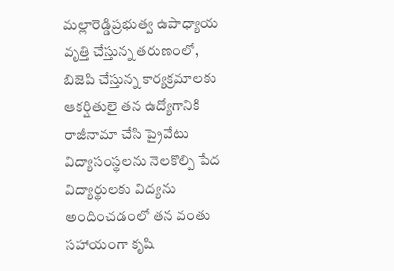మల్లారెడ్డిప్రభుత్వ ఉపాధ్యాయ వృత్తి చేస్తున్న తరుణంలో, బిజెపి చేస్తున్న కార్యక్రమాలకు ఆకర్షితులై తన ఉద్యోగానికి రాజీనామా చేసి ప్రైవేటు విద్యాసంస్థలను నెలకొల్పి పేద విద్యార్థులకు విద్యను అందించడంలో తన వంతు సహాయంగా కృషి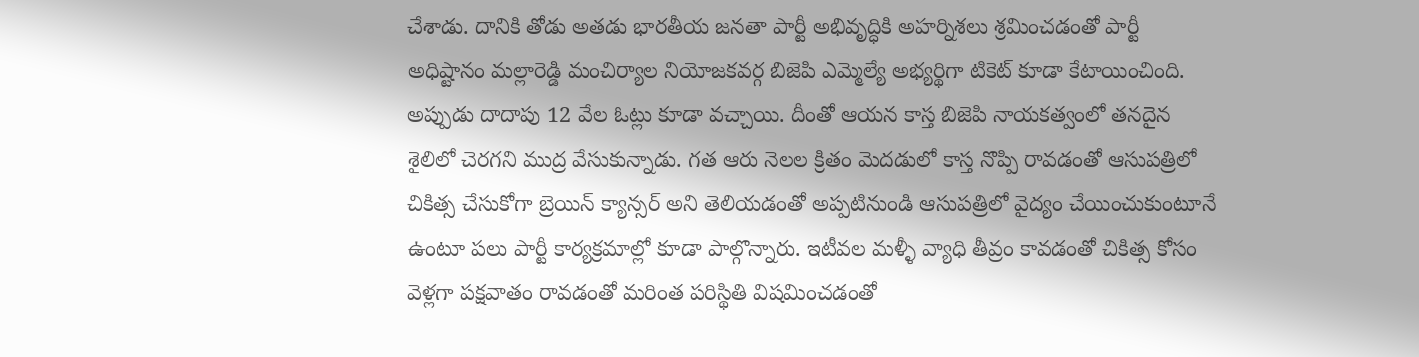చేశాడు. దానికి తోడు అతడు భారతీయ జనతా పార్టీ అభివృద్ధికి అహర్నిశలు శ్రమించడంతో పార్టీ అధిష్టానం మల్లారెడ్డి మంచిర్యాల నియోజకవర్గ బిజెపి ఎమ్మెల్యే అభ్యర్థిగా టికెట్ కూడా కేటాయించింది. అప్పుడు దాదాపు 12 వేల ఓట్లు కూడా వచ్చాయి. దీంతో ఆయన కాస్త బిజెపి నాయకత్వంలో తనదైన శైలిలో చెరగని ముద్ర వేసుకున్నాడు. గత ఆరు నెలల క్రితం మెదడులో కాస్త నొప్పి రావడంతో ఆసుపత్రిలో చికిత్స చేసుకోగా బ్రెయిన్ క్యాన్సర్ అని తెలియడంతో అప్పటినుండి ఆసుపత్రిలో వైద్యం చేయించుకుంటూనే ఉంటూ పలు పార్టీ కార్యక్రమాల్లో కూడా పాల్గొన్నారు. ఇటీవల మళ్ళీ వ్యాధి తీవ్రం కావడంతో చికిత్స కోసం వెళ్లగా పక్షవాతం రావడంతో మరింత పరిస్థితి విషమించడంతో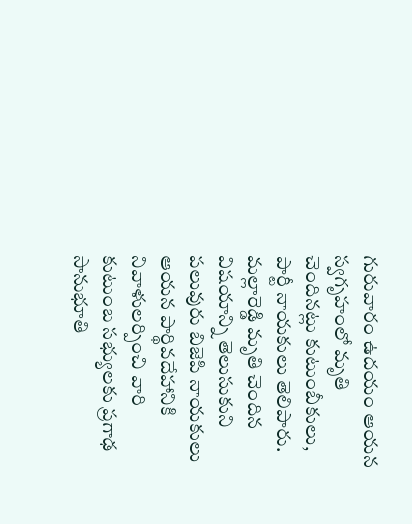గురువారం ఉదయం ఆయన స్వగృహంలో మృతి చెందినట్లు కుటుంబీకులు, పార్టీ నాయకులు తెలిపారు. మల్లారెడ్డి మృతి చెందిన విషయాన్ని తెలుసుకుని పలువురు బిజెపి నాయకులు ఆయన పార్థివదేహానికి నివాళులర్పించి వారి కుటుంబ సభ్యులకు ప్రగాఢ సానుభూతి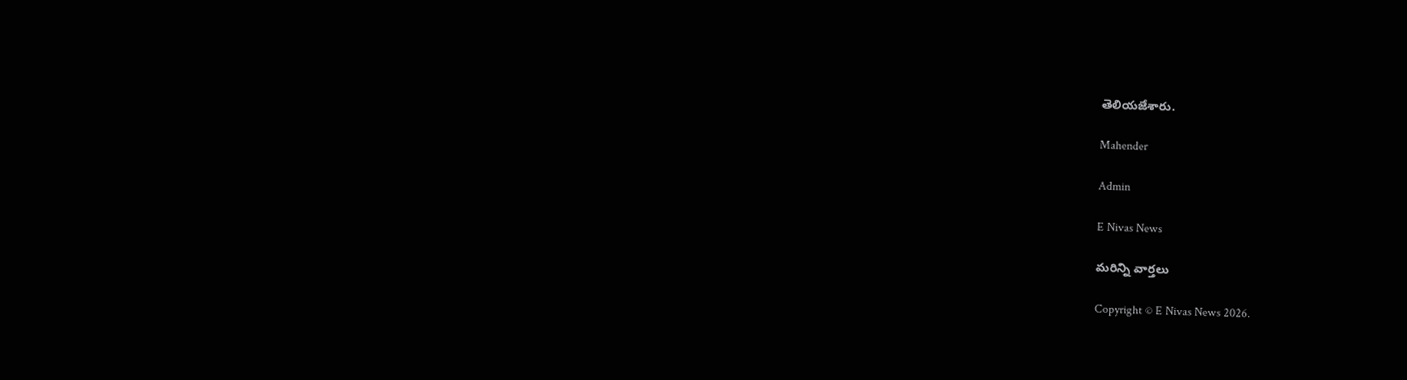తెలియజేశారు.

Mahender

Admin

E Nivas News

మరిన్ని వార్తలు

Copyright © E Nivas News 2026.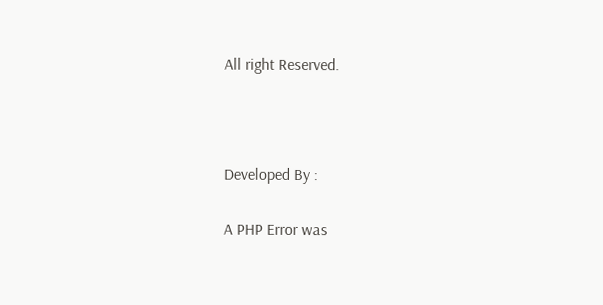All right Reserved.



Developed By :

A PHP Error was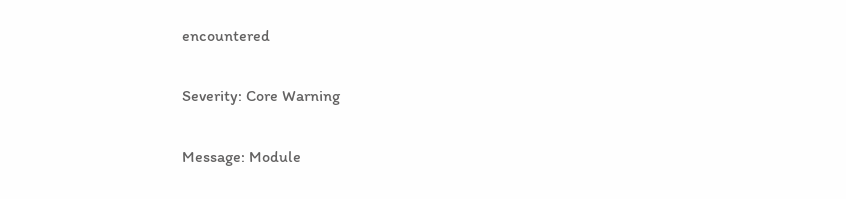encountered

Severity: Core Warning

Message: Module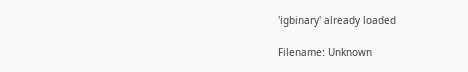'igbinary' already loaded

Filename: Unknown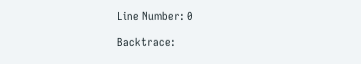Line Number: 0

Backtrace: